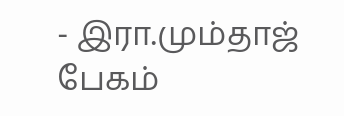- இரா.மும்தாஜ் பேகம்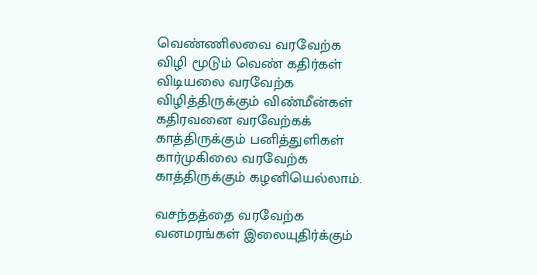வெண்ணிலவை வரவேற்க
விழி மூடும் வெண் கதிர்கள்
விடியலை வரவேற்க
விழித்திருக்கும் விண்மீன்கள்
கதிரவனை வரவேற்கக்
காத்திருக்கும் பனித்துளிகள்
கார்முகிலை வரவேற்க
காத்திருக்கும் கழனியெல்லாம்.

வசந்தத்தை வரவேற்க
வனமரங்கள் இலையுதிர்க்கும்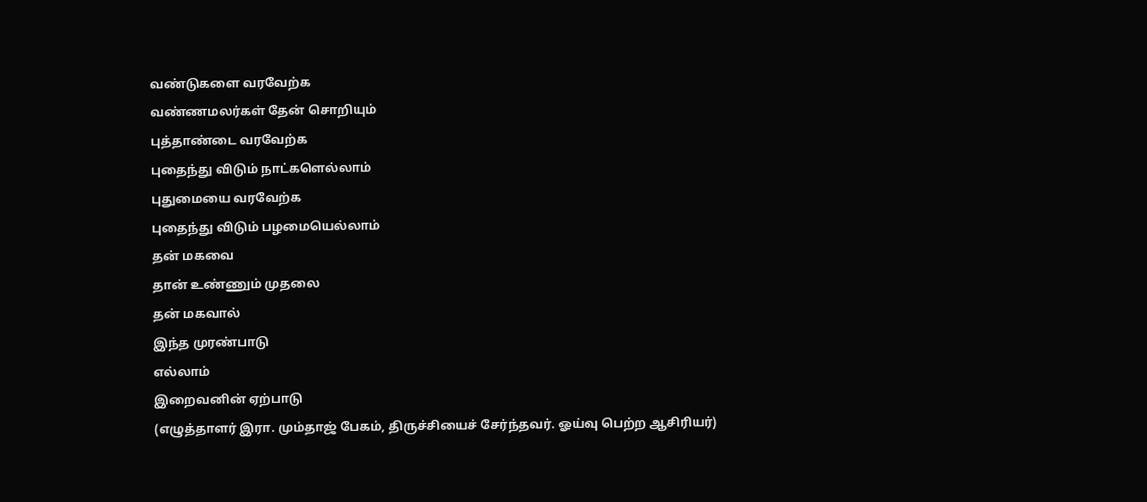வண்டுகளை வரவேற்க
வண்ணமலர்கள் தேன் சொறியும்
புத்தாண்டை வரவேற்க
புதைந்து விடும் நாட்களெல்லாம்
புதுமையை வரவேற்க
புதைந்து விடும் பழமையெல்லாம்
தன் மகவை
தான் உண்ணும் முதலை
தன் மகவால்
இந்த முரண்பாடு
எல்லாம்
இறைவனின் ஏற்பாடு
(எழுத்தாளர் இரா. மும்தாஜ் பேகம், திருச்சியைச் சேர்ந்தவர். ஓய்வு பெற்ற ஆசிரியர்)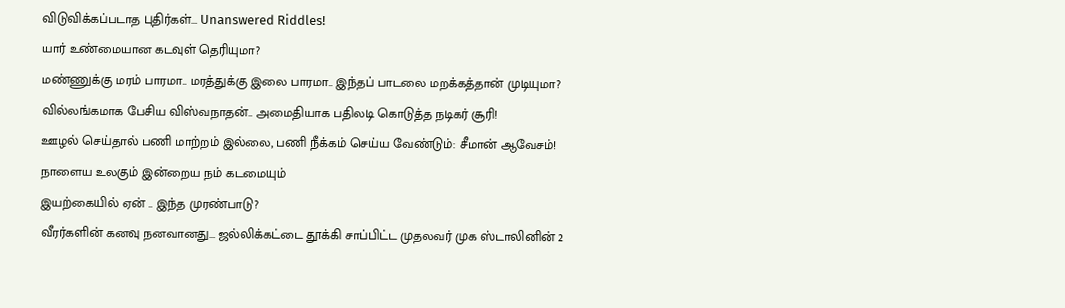விடுவிக்கப்படாத புதிர்கள்... Unanswered Riddles!
யார் உண்மையான கடவுள் தெரியுமா?
மண்ணுக்கு மரம் பாரமா.. மரத்துக்கு இலை பாரமா.. இந்தப் பாடலை மறக்கத்தான் முடியுமா?
வில்லங்கமாக பேசிய விஸ்வநாதன்.. அமைதியாக பதிலடி கொடுத்த நடிகர் சூரி!
ஊழல் செய்தால் பணி மாற்றம் இல்லை, பணி நீக்கம் செய்ய வேண்டும்: சீமான் ஆவேசம்!
நாளைய உலகும் இன்றைய நம் கடமையும்
இயற்கையில் ஏன் .. இந்த முரண்பாடு?
வீரர்களின் கனவு நனவானது... ஜல்லிக்கட்டை தூக்கி சாப்பிட்ட முதலவர் முக ஸ்டாலினின் 2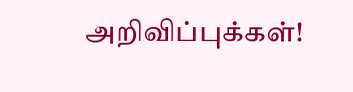அறிவிப்புக்கள்!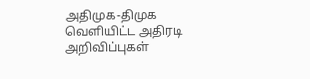அதிமுக-திமுக வெளியிட்ட அதிரடி அறிவிப்புகள்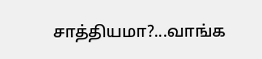சாத்தியமா?...வாங்க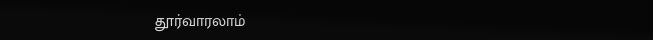தூர்வாரலாம்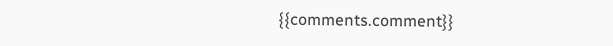{{comments.comment}}